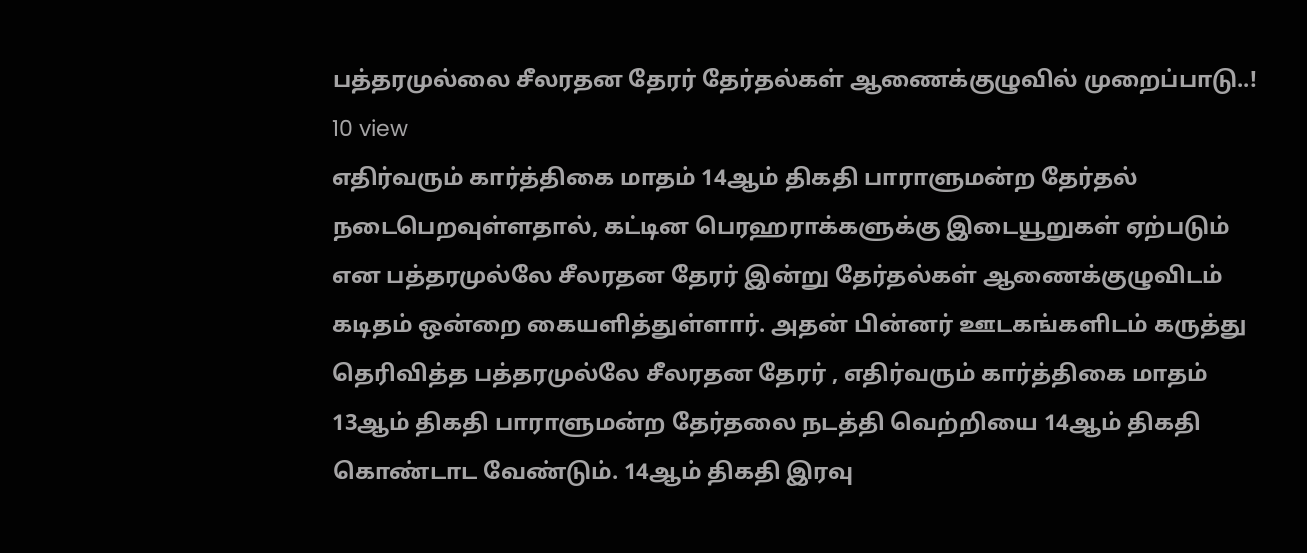பத்தரமுல்லை சீலரதன தேரர் தேர்தல்கள் ஆணைக்குழுவில் முறைப்பாடு..!
10 view
எதிர்வரும் கார்த்திகை மாதம் 14ஆம் திகதி பாராளுமன்ற தேர்தல் நடைபெறவுள்ளதால், கட்டின பெரஹராக்களுக்கு இடையூறுகள் ஏற்படும் என பத்தரமுல்லே சீலரதன தேரர் இன்று தேர்தல்கள் ஆணைக்குழுவிடம் கடிதம் ஒன்றை கையளித்துள்ளார். அதன் பின்னர் ஊடகங்களிடம் கருத்து தெரிவித்த பத்தரமுல்லே சீலரதன தேரர் , எதிர்வரும் கார்த்திகை மாதம் 13ஆம் திகதி பாராளுமன்ற தேர்தலை நடத்தி வெற்றியை 14ஆம் திகதி கொண்டாட வேண்டும். 14ஆம் திகதி இரவு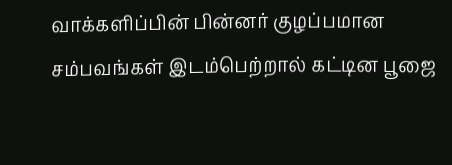வாக்களிப்பின் பின்னர் குழப்பமான சம்பவங்கள் இடம்பெற்றால் கட்டின பூஜை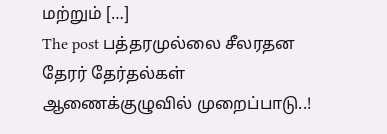மற்றும் […]
The post பத்தரமுல்லை சீலரதன தேரர் தேர்தல்கள் ஆணைக்குழுவில் முறைப்பாடு..!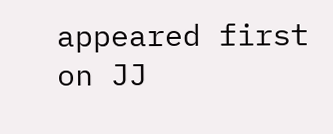appeared first on JJ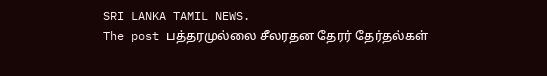SRI LANKA TAMIL NEWS.
The post பத்தரமுல்லை சீலரதன தேரர் தேர்தல்கள்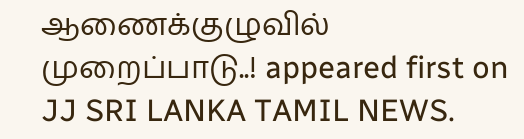ஆணைக்குழுவில் முறைப்பாடு..! appeared first on JJ SRI LANKA TAMIL NEWS.